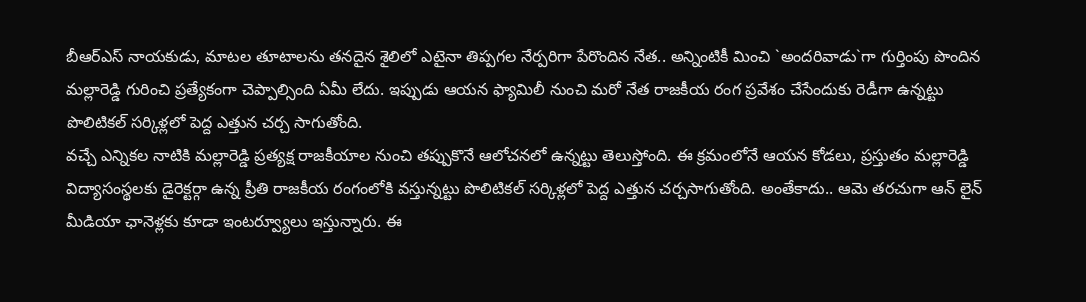బీఆర్ఎస్ నాయకుడు, మాటల తూటాలను తనదైన శైలిలో ఎటైనా తిప్పగల నేర్పరిగా పేరొందిన నేత.. అన్నింటికీ మించి `అందరివాడు`గా గుర్తింపు పొందిన మల్లారెడ్డి గురించి ప్రత్యేకంగా చెప్పాల్సింది ఏమీ లేదు. ఇప్పుడు ఆయన ఫ్యామిలీ నుంచి మరో నేత రాజకీయ రంగ ప్రవేశం చేసేందుకు రెడీగా ఉన్నట్టు పొలిటికల్ సర్కిళ్లలో పెద్ద ఎత్తున చర్చ సాగుతోంది.
వచ్చే ఎన్నికల నాటికి మల్లారెడ్డి ప్రత్యక్ష రాజకీయాల నుంచి తప్పుకొనే ఆలోచనలో ఉన్నట్టు తెలుస్తోంది. ఈ క్రమంలోనే ఆయన కోడలు, ప్రస్తుతం మల్లారెడ్డి విద్యాసంస్థలకు డైరెక్టర్గా ఉన్న ప్రీతి రాజకీయ రంగంలోకి వస్తున్నట్టు పొలిటికల్ సర్కిళ్లలో పెద్ద ఎత్తున చర్చసాగుతోంది. అంతేకాదు.. ఆమె తరచుగా ఆన్ లైన్ మీడియా ఛానెళ్లకు కూడా ఇంటర్వ్యూలు ఇస్తున్నారు. ఈ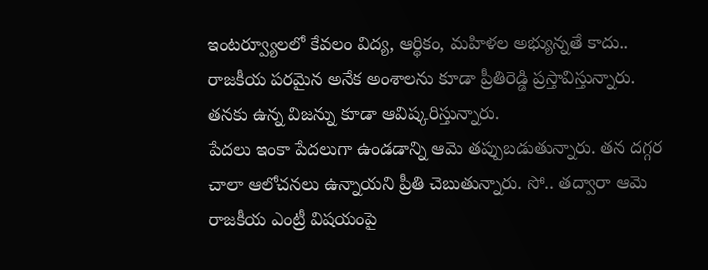ఇంటర్వ్యూలలో కేవలం విద్య, ఆర్థికం, మహిళల అభ్యున్నతే కాదు.. రాజకీయ పరమైన అనేక అంశాలను కూడా ప్రీతిరెడ్డి ప్రస్తావిస్తున్నారు. తనకు ఉన్న విజన్ను కూడా ఆవిష్కరిస్తున్నారు.
పేదలు ఇంకా పేదలుగా ఉండడాన్ని ఆమె తప్పుబడుతున్నారు. తన దగ్గర చాలా ఆలోచనలు ఉన్నాయని ప్రీతి చెబుతున్నారు. సో.. తద్వారా ఆమె రాజకీయ ఎంట్రీ విషయంపై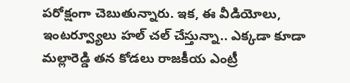పరోక్షంగా చెబుతున్నారు. ఇక, ఈ వీడియోలు, ఇంటర్వ్యూలు హల్ చల్ చేస్తున్నా.. ఎక్కడా కూడా మల్లారెడ్డి తన కోడలు రాజకీయ ఎంట్రీ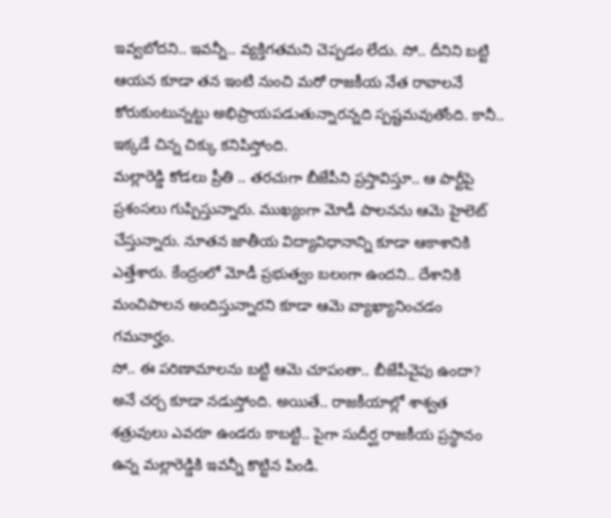ఇవ్వబోదని.. ఇవన్నీ.. వ్యక్తిగతమని చెప్పడం లేదు. సో.. దీనిని బట్టి ఆయన కూడా తన ఇంటి నుంచి మరో రాజకీయ నేత రావాలనే కోరుకుంటున్నట్టు అభిప్రాయపడుతున్నారన్నది స్పష్టమవుతోంది. కానీ.. ఇక్కడే చిన్న చిక్కు కనిపిస్తోంది.
మల్లారెడ్డి కోడలు ప్రీతి .. తరచుగా బీజేపీని ప్రస్తావిస్తూ.. ఆ పార్టీపై ప్రశంసలు గుప్పిస్తున్నారు. ముఖ్యంగా మోడీ పాలనను ఆమె హైలెట్ చేస్తున్నారు. నూతన జాతీయ విద్యావిధానాన్ని కూడా ఆకాశానికి ఎత్తేశారు. కేంద్రంలో మోడీ ప్రభుత్వం బలంగా ఉందని.. దేశానికి మంచిపాలన అందిస్తున్నారని కూడా ఆమె వ్యాఖ్యానించడం గమనార్హం.
సో.. ఈ పరిణామాలను బట్టి ఆమె చూపంతా.. బీజేపీవైపు ఉందా? అనే చర్చ కూడా నడుస్తోంది. అయితే.. రాజకీయాల్లో శాశ్వత శత్రువులు ఎవరూ ఉండరు కాబట్టి.. పైగా సుదీర్ఘ రాజకీయ ప్రస్థానం ఉన్న మల్లారెడ్డికి ఇవన్నీ కొట్టిన పిండి.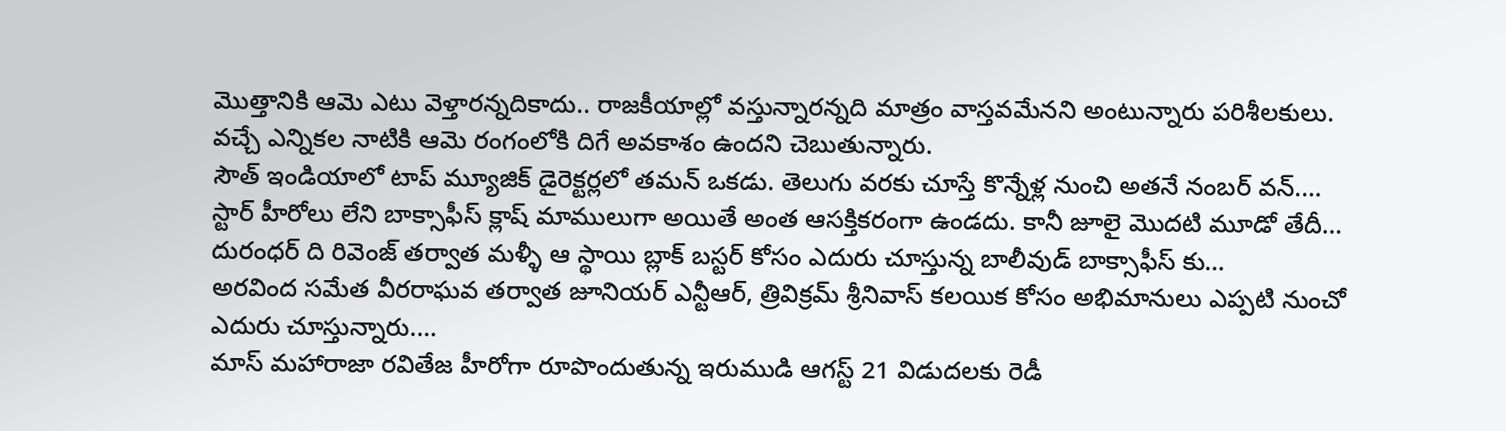మొత్తానికి ఆమె ఎటు వెళ్తారన్నదికాదు.. రాజకీయాల్లో వస్తున్నారన్నది మాత్రం వాస్తవమేనని అంటున్నారు పరిశీలకులు. వచ్చే ఎన్నికల నాటికి ఆమె రంగంలోకి దిగే అవకాశం ఉందని చెబుతున్నారు.
సౌత్ ఇండియాలో టాప్ మ్యూజిక్ డైరెక్టర్లలో తమన్ ఒకడు. తెలుగు వరకు చూస్తే కొన్నేళ్ల నుంచి అతనే నంబర్ వన్.…
స్టార్ హీరోలు లేని బాక్సాఫీస్ క్లాష్ మాములుగా అయితే అంత ఆసక్తికరంగా ఉండదు. కానీ జూలై మొదటి మూడో తేదీ…
దురంధర్ ది రివెంజ్ తర్వాత మళ్ళీ ఆ స్థాయి బ్లాక్ బస్టర్ కోసం ఎదురు చూస్తున్న బాలీవుడ్ బాక్సాఫీస్ కు…
అరవింద సమేత వీరరాఘవ తర్వాత జూనియర్ ఎన్టీఆర్, త్రివిక్రమ్ శ్రీనివాస్ కలయిక కోసం అభిమానులు ఎప్పటి నుంచో ఎదురు చూస్తున్నారు.…
మాస్ మహారాజా రవితేజ హీరోగా రూపొందుతున్న ఇరుముడి ఆగస్ట్ 21 విడుదలకు రెడీ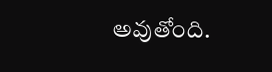అవుతోంది.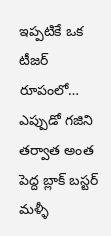ఇప్పటికే ఒక టీజర్ రూపంలో…
ఎప్పుడో గజిని తర్వాత అంత పెద్ద బ్లాక్ బస్టర్ మళ్ళీ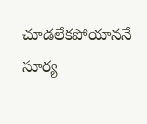చూడలేకపోయాననే సూర్య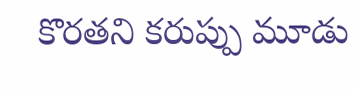కొరతని కరుప్పు మూడు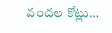వందల కోట్లు…